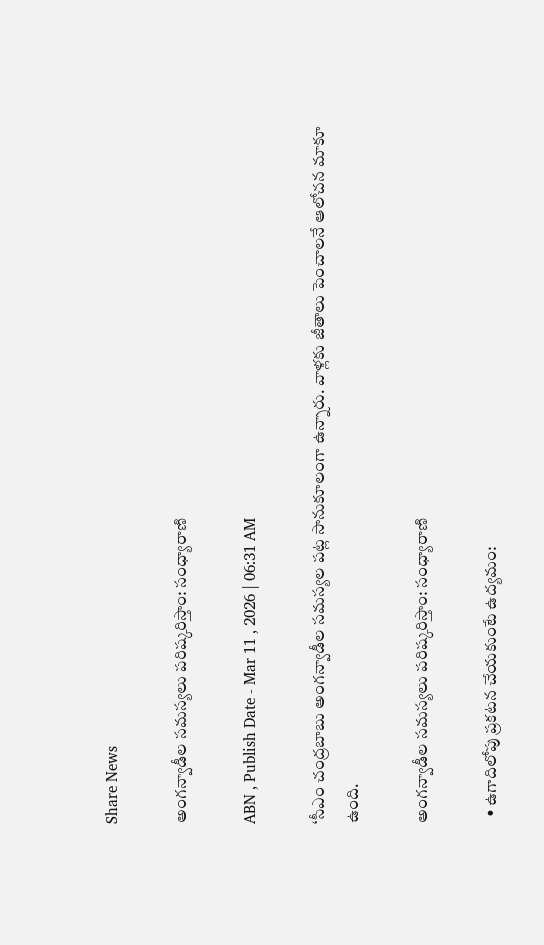Share News

అంగన్వాడీల సమస్యలు పరిష్కరిస్తాం: సంధ్యారాణి

ABN , Publish Date - Mar 11 , 2026 | 06:31 AM

‘సీఎం చంద్రబాబు అంగన్వాడీల సమస్యల పట్ల సానుకూలంగా ఉన్నారు. వాళ్లకు జీతాలు పెంచాలనే ఆలోచన మాకూ ఉంది.

అంగన్వాడీల సమస్యలు పరిష్కరిస్తాం: సంధ్యారాణి

  • ఉగాదిలోపు ప్రకటన చేయకుంటే ఉద్యమం: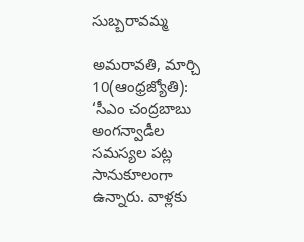సుబ్బరావమ్మ

అమరావతి, మార్చి 10(ఆంధ్రజ్యోతి): ‘సీఎం చంద్రబాబు అంగన్వాడీల సమస్యల పట్ల సానుకూలంగా ఉన్నారు. వాళ్లకు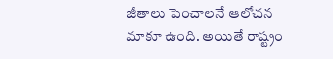జీతాలు పెంచాలనే ఆలోచన మాకూ ఉంది. అయితే రాష్ట్రం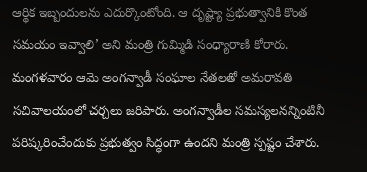ఆర్థిక ఇబ్బందులను ఎదుర్కొంటోంది. ఆ దృష్ట్యా ప్రభుత్వానికి కొంత సమయం ఇవ్వాలి’ అని మంత్రి గుమ్మిడి సంధ్యారాణి కోరారు. మంగళవారం ఆమె అంగన్వాడీ సంఘాల నేతలతో అమరావతి సచివాలయంలో చర్చలు జరిపారు. అంగన్వాడీల సమస్యలనన్నింటినీ పరిష్కరించేందుకు ప్రభుత్వం సిద్ధంగా ఉందని మంత్రి స్పష్టం చేశారు.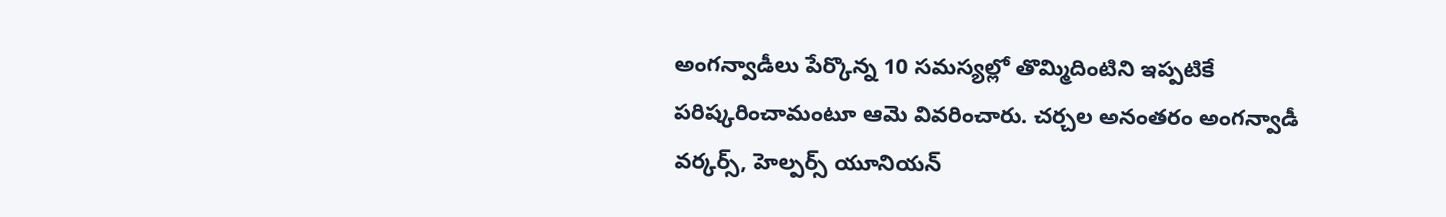అంగన్వాడీలు పేర్కొన్న 10 సమస్యల్లో తొమ్మిదింటిని ఇప్పటికే పరిష్కరించామంటూ ఆమె వివరించారు. చర్చల అనంతరం అంగన్వాడీ వర్కర్స్‌, హెల్పర్స్‌ యూనియన్‌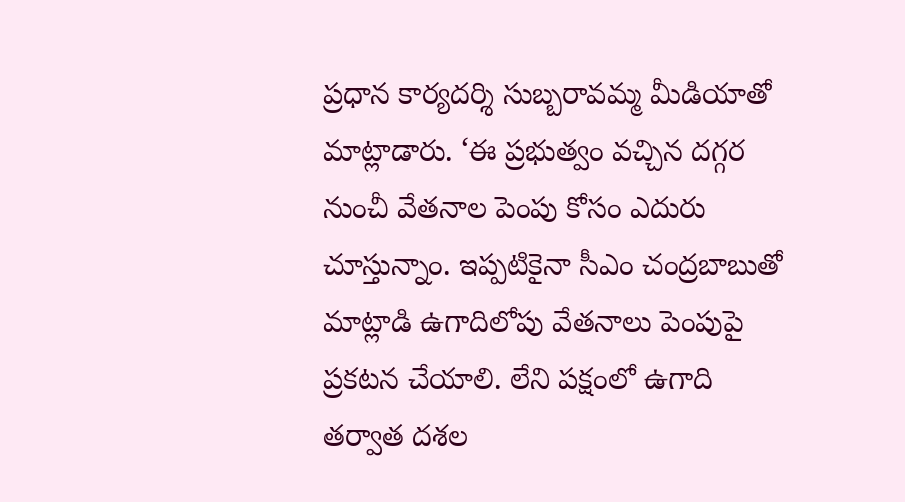ప్రధాన కార్యదర్శి సుబ్బరావమ్మ మీడియాతో మాట్లాడారు. ‘ఈ ప్రభుత్వం వచ్చిన దగ్గర నుంచీ వేతనాల పెంపు కోసం ఎదురు చూస్తున్నాం. ఇప్పటికైనా సీఎం చంద్రబాబుతో మాట్లాడి ఉగాదిలోపు వేతనాలు పెంపుపై ప్రకటన చేయాలి. లేని పక్షంలో ఉగాది తర్వాత దశల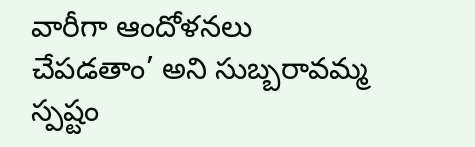వారీగా ఆందోళనలు చేపడతాం’ అని సుబ్బరావమ్మ స్పష్టం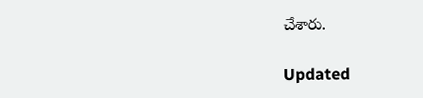చేశారు.

Updated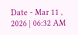Date - Mar 11 , 2026 | 06:32 AM